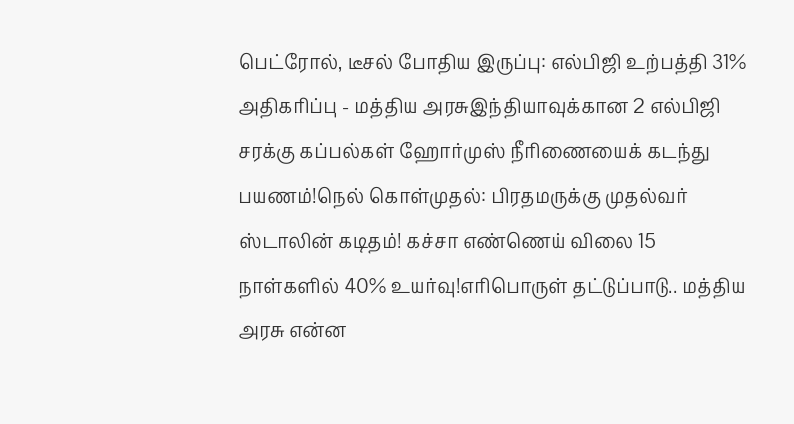பெட்ரோல், டீசல் போதிய இருப்பு: எல்பிஜி உற்பத்தி 31% அதிகரிப்பு - மத்திய அரசுஇந்தியாவுக்கான 2 எல்பிஜி சரக்கு கப்பல்கள் ஹோர்முஸ் நீரிணையைக் கடந்து பயணம்!நெல் கொள்முதல்: பிரதமருக்கு முதல்வர் ஸ்டாலின் கடிதம்! கச்சா எண்ணெய் விலை 15 நாள்களில் 40% உயர்வு!எரிபொருள் தட்டுப்பாடு.. மத்திய அரசு என்ன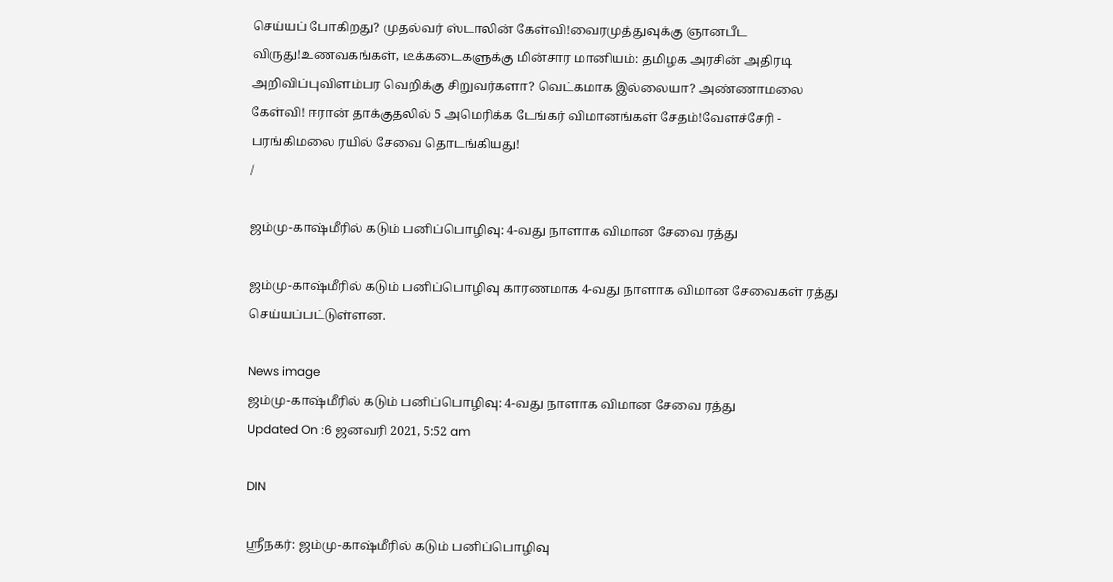செய்யப் போகிறது? முதல்வர் ஸ்டாலின் கேள்வி!வைரமுத்துவுக்கு ஞானபீட விருது!உணவகங்கள், டீக்கடைகளுக்கு மின்சார மானியம்: தமிழக அரசின் அதிரடி அறிவிப்புவிளம்பர வெறிக்கு சிறுவர்களா? வெட்கமாக இல்லையா? அண்ணாமலை கேள்வி! ஈரான் தாக்குதலில் 5 அமெரிக்க டேங்கர் விமானங்கள் சேதம்!வேளச்சேரி - பரங்கிமலை ரயில் சேவை தொடங்கியது!
/

ஜம்மு-காஷ்மீரில் கடும் பனிப்பொழிவு: 4-வது நாளாக விமான சேவை ரத்து

ஜம்மு-காஷ்மீரில் கடும் பனிப்பொழிவு காரணமாக 4-வது நாளாக விமான சேவைகள் ரத்து செய்யப்பட்டுள்ளன.

News image
ஜம்மு-காஷ்மீரில் கடும் பனிப்பொழிவு: 4-வது நாளாக விமான சேவை ரத்து
Updated On :6 ஜனவரி 2021, 5:52 am

DIN

ஸ்ரீநகர்: ஜம்மு-காஷ்மீரில் கடும் பனிப்பொழிவு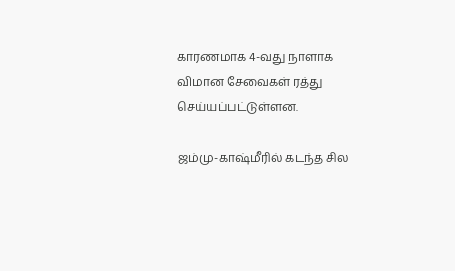காரணமாக 4-வது நாளாக விமான சேவைகள் ரத்து செய்யப்பட்டுள்ளன.

ஜம்மு-காஷ்மீரில் கடந்த சில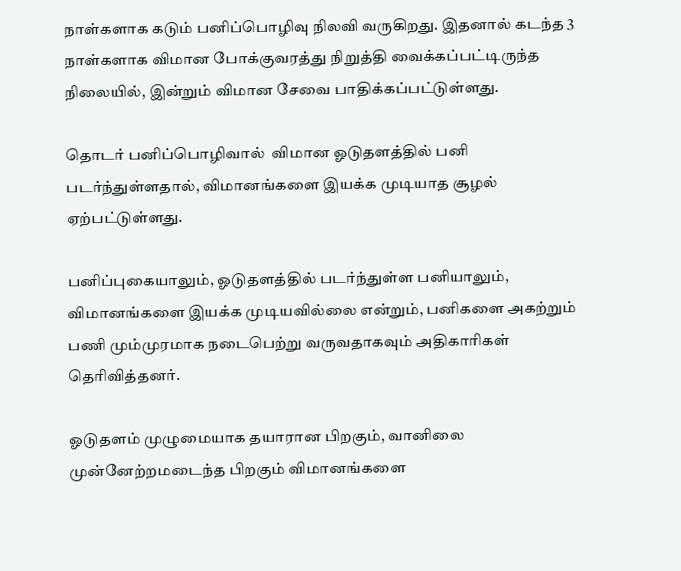நாள்களாக கடும் பனிப்பொழிவு நிலவி வருகிறது. இதனால் கடந்த 3 நாள்களாக விமான போக்குவரத்து நிறுத்தி வைக்கப்பட்டிருந்த நிலையில், இன்றும் விமான சேவை பாதிக்கப்பட்டுள்ளது.

தொடர் பனிப்பொழிவால்  விமான ஓடுதளத்தில் பனி படர்ந்துள்ளதால், விமானங்களை இயக்க முடியாத சூழல் ஏற்பட்டுள்ளது.

பனிப்புகையாலும், ஓடுதளத்தில் படர்ந்துள்ள பனியாலும், விமானங்களை இயக்க முடியவில்லை என்றும், பனிகளை அகற்றும் பணி மும்முரமாக நடைபெற்று வருவதாகவும் அதிகாரிகள் தெரிவித்தனர்.

ஓடுதளம் முழுமையாக தயாரான பிறகும், வானிலை முன்னேற்றமடைந்த பிறகும் விமானங்களை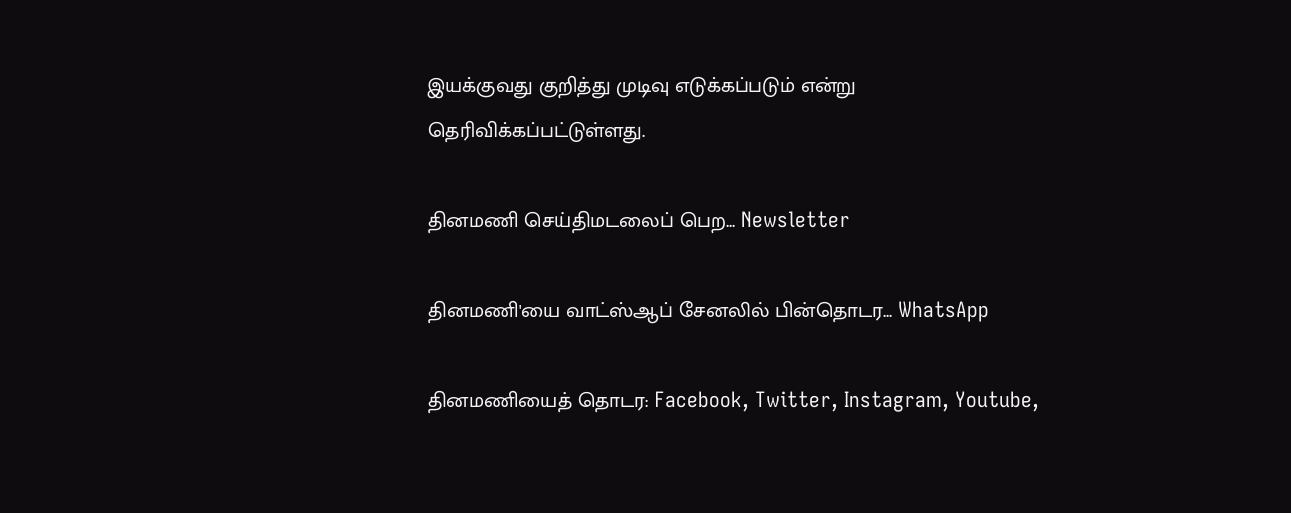இயக்குவது குறித்து முடிவு எடுக்கப்படும் என்று தெரிவிக்கப்பட்டுள்ளது.

தினமணி செய்திமடலைப் பெற... Newsletter

தினமணி'யை வாட்ஸ்ஆப் சேனலில் பின்தொடர... WhatsApp

தினமணியைத் தொடர: Facebook, Twitter, Instagram, Youtube,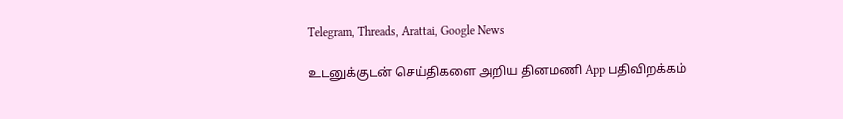Telegram, Threads, Arattai, Google News

உடனுக்குடன் செய்திகளை அறிய தினமணி App பதிவிறக்கம்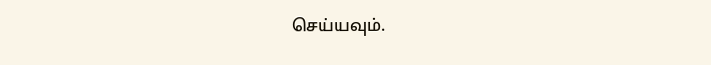செய்யவும்.